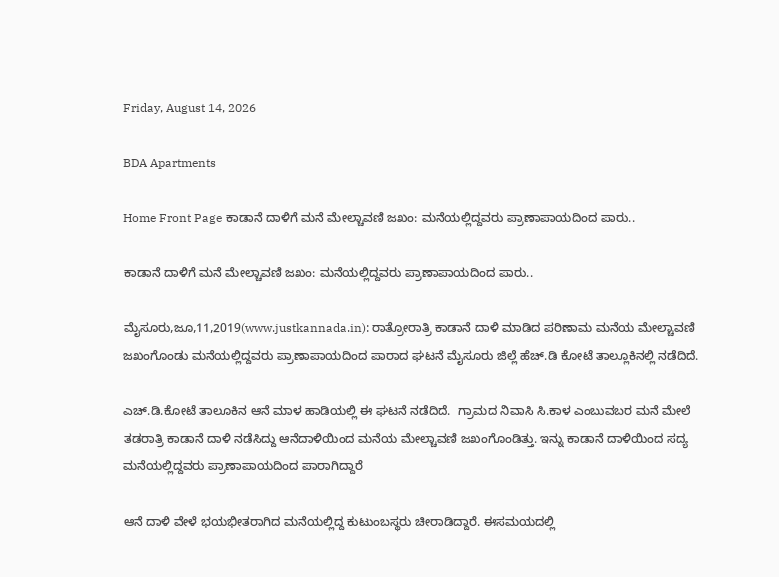Friday, August 14, 2026

BDA Apartments

Home Front Page ಕಾಡಾನೆ ದಾಳಿಗೆ ಮನೆ ಮೇಲ್ಚಾವಣಿ ಜಖಂ: ಮನೆಯಲ್ಲಿದ್ದವರು ಪ್ರಾಣಾಪಾಯದಿಂದ ಪಾರು..

ಕಾಡಾನೆ ದಾಳಿಗೆ ಮನೆ ಮೇಲ್ಚಾವಣಿ ಜಖಂ: ಮನೆಯಲ್ಲಿದ್ದವರು ಪ್ರಾಣಾಪಾಯದಿಂದ ಪಾರು..

ಮೈಸೂರು,ಜೂ,11,2019(www.justkannada.in): ರಾತ್ರೋರಾತ್ರಿ ಕಾಡಾನೆ ದಾಳಿ ಮಾಡಿದ ಪರಿಣಾಮ ಮನೆಯ ಮೇಲ್ಚಾವಣಿ ಜಖಂಗೊಂಡು ಮನೆಯಲ್ಲಿದ್ದವರು ಪ್ರಾಣಾಪಾಯದಿಂದ ಪಾರಾದ ಘಟನೆ ಮೈಸೂರು ಜಿಲ್ಲೆ ಹೆಚ್.ಡಿ ಕೋಟೆ ತಾಲ್ಲೂಕಿನಲ್ಲಿ ನಡೆದಿದೆ.

ಎಚ್.ಡಿ.ಕೋಟೆ ತಾಲೂಕಿನ ಆನೆ ಮಾಳ ಹಾಡಿಯಲ್ಲಿ ಈ ಘಟನೆ ನಡೆದಿದೆ.  ಗ್ರಾಮದ ನಿವಾಸಿ ಸಿ.ಕಾಳ‌ ಎಂಬುವಬರ ಮನೆ ಮೇಲೆ ತಡರಾತ್ರಿ ಕಾಡಾನೆ ದಾಳಿ ನಡೆಸಿದ್ದು ಆನೆದಾಳಿಯಿಂದ ಮನೆಯ ಮೇಲ್ಚಾವಣಿ ಜಖಂಗೊಂಡಿತ್ತು. ಇನ್ನು ಕಾಡಾನೆ ದಾಳಿಯಿಂದ ಸದ್ಯ  ಮನೆಯಲ್ಲಿದ್ದವರು ಪ್ರಾಣಾಪಾಯದಿಂದ ಪಾರಾಗಿದ್ದಾರೆ

ಆನೆ ದಾಳಿ ವೇಳೆ ಭಯಭೀತರಾಗಿದ ಮನೆಯಲ್ಲಿದ್ದ ಕುಟುಂಬಸ್ಥರು ಚೀರಾಡಿದ್ದಾರೆ. ಈಸಮಯದಲ್ಲಿ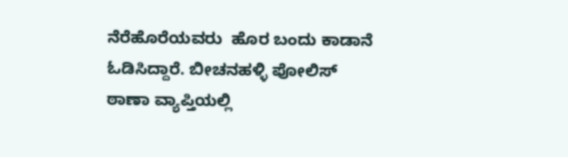ನೆರೆಹೊರೆಯವರು  ಹೊರ ಬಂದು ಕಾಡಾನೆ ಓಡಿಸಿದ್ದಾರೆ. ಬೀಚನಹಳ್ಳಿ ಪೋಲಿಸ್ ಠಾಣಾ ವ್ಯಾಪ್ತಿಯಲ್ಲಿ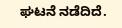ಘಟನೆ ನಡೆದಿದೆ.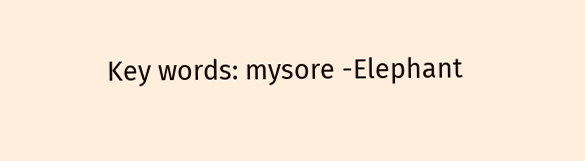Key words: mysore -Elephant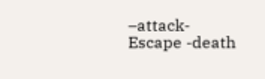–attack-Escape -death